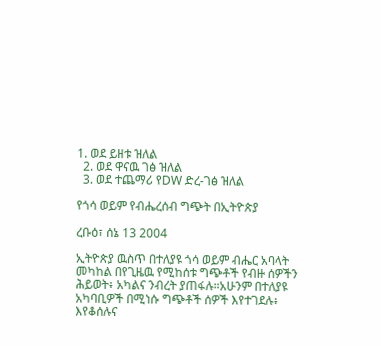1. ወደ ይዘቱ ዝለል
  2. ወደ ዋናዉ ገፅ ዝለል
  3. ወደ ተጨማሪ የDW ድረ-ገፅ ዝለል

የጎሳ ወይም የብሔረሰብ ግጭት በኢትዮጵያ

ረቡዕ፣ ሰኔ 13 2004

ኢትዮጵያ ዉስጥ በተለያዩ ጎሳ ወይም ብሔር አባላት መካከል በየጊዜዉ የሚከሰቱ ግጭቶች የብዙ ሰዎችን ሕይወት፥ አካልና ንብረት ያጠፋሉ።አሁንም በተለያዩ አካባቢዎች በሚነሱ ግጭቶች ሰዎች እየተገደሉ፥ እየቆሰሉና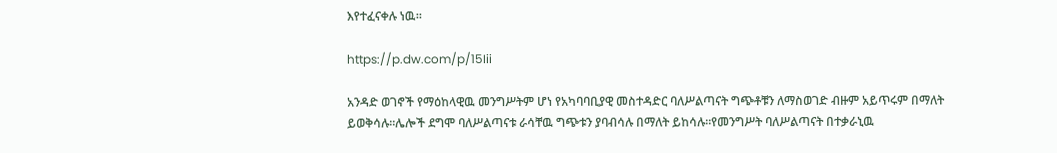እየተፈናቀሉ ነዉ።

https://p.dw.com/p/15Iii

አንዳድ ወገኖች የማዕከላዊዉ መንግሥትም ሆነ የአካባባቢያዊ መስተዳድር ባለሥልጣናት ግጭቶቹን ለማስወገድ ብዙም አይጥሩም በማለት ይወቅሳሉ።ሌሎች ደግሞ ባለሥልጣናቱ ራሳቸዉ ግጭቱን ያባብሳሉ በማለት ይከሳሉ።የመንግሥት ባለሥልጣናት በተቃራኒዉ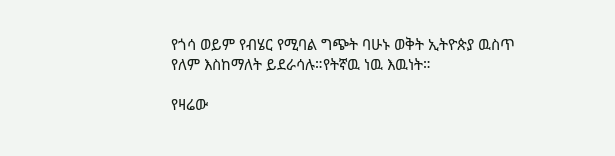የጎሳ ወይም የብሄር የሚባል ግጭት ባሁኑ ወቅት ኢትዮጵያ ዉስጥ የለም እስከማለት ይደራሳሉ።የትኛዉ ነዉ እዉነት።

የዛሬው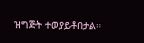ዝግጅት ተወያይቶበታል።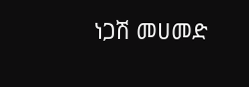ነጋሽ መሀመድ